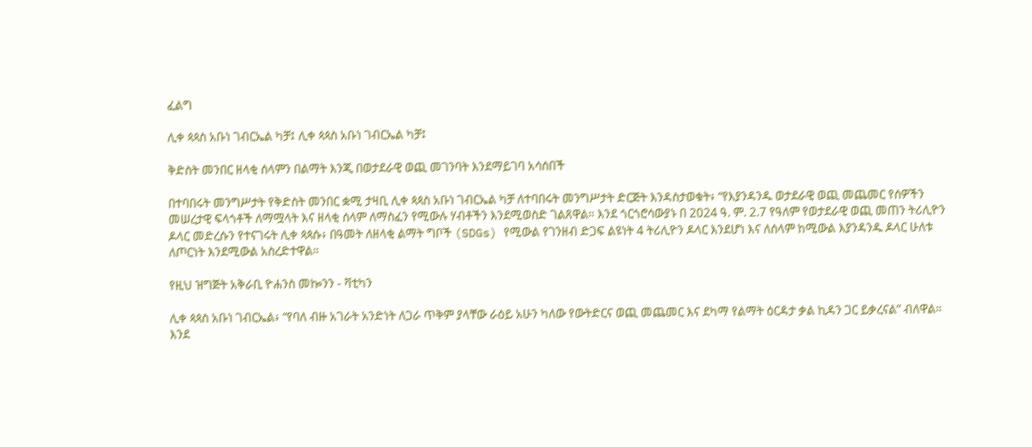ፈልግ

ሊቀ ጳጳስ አቡነ ገብርኤል ካቻ፤ ሊቀ ጳጳስ አቡነ ገብርኤል ካቻ፤

ቅድስት መንበር ዘላቂ ሰላምን በልማት እንጂ በወታደራዊ ወጪ መገንባት እንደማይገባ አሳሰበች

በተባበሩት መንግሥታት የቅድስት መንበር ቋሚ ታዛቢ ሊቀ ጳጳስ አቡነ ገብርኤል ካቻ ለተባበሩት መንግሥታት ድርጅት እንዳስታወቁት፥ “የእያንዳንዱ ወታደራዊ ወጪ መጨመር የሰዎችን መሠረታዊ ፍላጎቶች ለማሟላት እና ዘላቂ ሰላም ለማስፈን የሚውሉ ሃብቶችን እንደሚወስድ ገልጸዋል። እንደ ጎርጎሮሳውያኑ በ 2024 ዓ. ም. 2.7 የዓለም የወታደራዊ ወጪ መጠን ትሪሊዮን ዶላር መድረሱን የተናገሩት ሊቀ ጳጳሱ፥ በዓመት ለዘላቂ ልማት ግቦች (SDGs) የሚውል የገንዘብ ድጋፍ ልዩነት 4 ትሪሊዮን ዶላር እንደሆነ እና ለሰላም ከሚውል እያንዳንዱ ዶላር ሁለቱ ለጦርነት እንደሚውል አስረድተዋል።

የዚህ ዝግጅት አቅራቢ ዮሐንስ መኰንን - ቫቲካን

ሊቀ ጳጳስ አቡነ ገብርኤል፥ “የባለ ብዙ አገራት አንድነት ለጋራ ጥቅም ያላቸው ራዕይ አሁን ካለው የውትድርና ወጪ መጨመር እና ደካማ የልማት ዕርዳታ ቃል ኪዳን ጋር ይቃረናል” ብለዋል። እንደ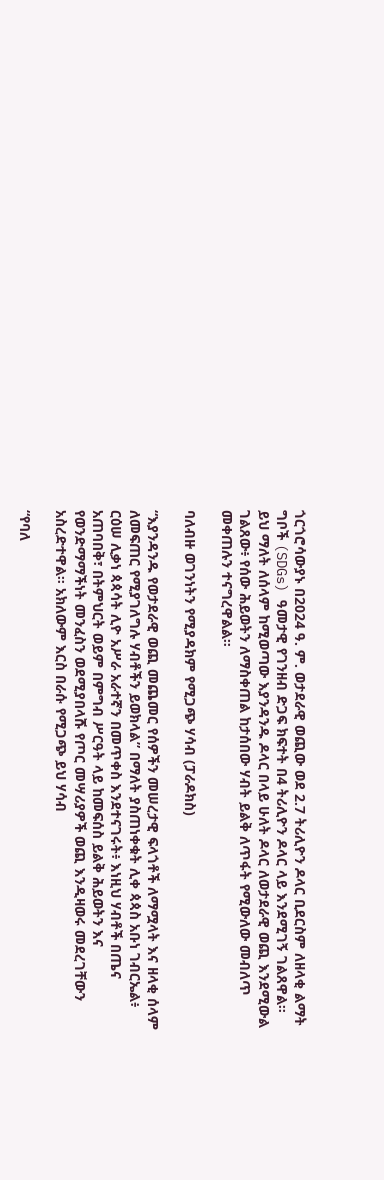ጎርጎሮሳውያኑ በ2024 ዓ. ም. ወታደራዊ ወጪው ወደ 2.7 ትሪሊዮን ዶላር ቢደርስም ለዘላቂ ልማት ግቦች (SDGs) ዓመታዊ የገንዘብ ድጋፍ ክፍተት በ4 ትሪሊዮን ዶላር ላይ እንደሚገኝ ገልጸዋል። ይህ ማለት ለሰላም ከሚወጣው እያንዳንዱ ዶላር በላይ ሁለት ዶላር ለወታደራዊ ወጪ እንደሚውል ገልጸው፥ የሰው ሕይወትን ለማስቀጠል ከታሰበው ሃብት ይልቅ ለጥፋት የሚውለው መብለጥ መቀጠሉን ተናግረዋልል።

ባለብዙ ወገንነትን የሚያዳክም የሚጋጭ ሃሳብ (ፓራዶክስ)

“እያንዳንዱ የወታደራዊ ወጪ መጨመር የሰዎችን መሠረታዊ ፍላጎቶች ለማሟላት እና ዘላቂ ሰላም ለመፍጠር የሚያገለግሉ ሃብቶችን ይወክላል” በማለት ያስጠነቀቁት ሊቀ ጳጳስ አቡነ ገብርኤል፥ ርዕሠ ሊቃነ ጳጳሳት ሊዮ አሥራ አራተኛን በመጥቀስ እንደተናገሩት፥ እነዚህ ሃብቶች በጤና አጠባበቅ፣ በትምህርት ወይም በምግብ ሥርዓት ላይ ከመፍሰስ ይልቅ ሕይወትን እና የወንድማማችነት መንፈስን ወደሚያበላሹ የጦር መሣሪያዎች ወጪ እንዲዛወሩ መደረገቸውን አስረድተዋል። አክለውም እርስ በራሱ የሚጋጭ ይህ ሃሳብ

“የባለ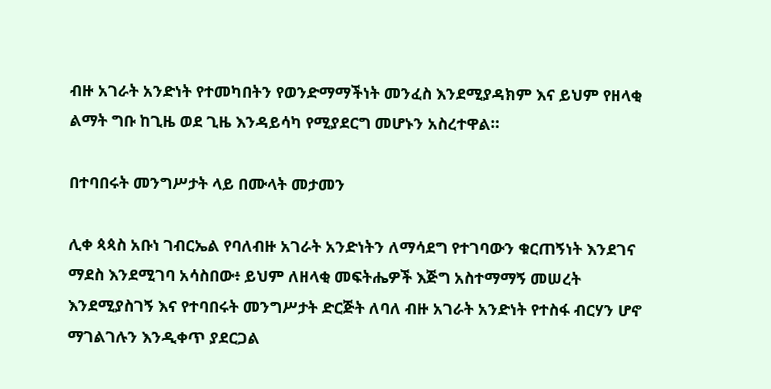ብዙ አገራት አንድነት የተመካበትን የወንድማማችነት መንፈስ እንደሚያዳክም እና ይህም የዘላቂ ልማት ግቡ ከጊዜ ወደ ጊዜ እንዳይሳካ የሚያደርግ መሆኑን አስረተዋል።

በተባበሩት መንግሥታት ላይ በሙላት መታመን

ሊቀ ጳጳስ አቡነ ገብርኤል የባለብዙ አገራት አንድነትን ለማሳደግ የተገባውን ቁርጠኝነት እንደገና ማደስ እንደሚገባ አሳስበው፥ ይህም ለዘላቂ መፍትሔዎች እጅግ አስተማማኝ መሠረት እንደሚያስገኝ እና የተባበሩት መንግሥታት ድርጅት ለባለ ብዙ አገራት አንድነት የተስፋ ብርሃን ሆኖ ማገልገሉን እንዲቀጥ ያደርጋል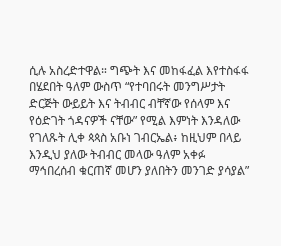ሲሉ አስረድተዋል። ግጭት እና መከፋፈል እየተስፋፋ በሄደበት ዓለም ውስጥ “የተባበሩት መንግሥታት ድርጅት ውይይት እና ትብብር ብቸኛው የሰላም እና የዕድገት ጎዳናዎች ናቸው” የሚል እምነት እንዳለው የገለጹት ሊቀ ጳጳስ አቡነ ገብርኤል፥ ከዚህም በላይ እንዲህ ያለው ትብብር መላው ዓለም አቀፉ ማኅበረሰብ ቁርጠኛ መሆን ያለበትን መንገድ ያሳያል”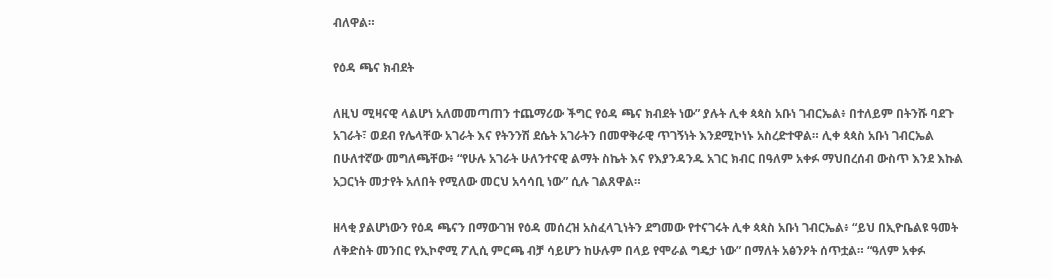ብለዋል።

የዕዳ ጫና ክብደት

ለዚህ ሚዛናዊ ላልሆነ አለመመጣጠን ተጨማሪው ችግር የዕዳ ጫና ክብደት ነው” ያሉት ሊቀ ጳጳስ አቡነ ገብርኤል፥ በተለይም በትንሹ ባደጉ አገራት፣ ወደብ የሌላቸው አገራት እና የትንንሽ ደሴት አገራትን በመዋቅራዊ ጥገኝነት እንደሚኮነኑ አስረድተዋል። ሊቀ ጳጳስ አቡነ ገብርኤል በሁለተኛው መግለጫቸው፥ “የሁሉ አገራት ሁለንተናዊ ልማት ስኬት እና የእያንዳንዱ አገር ክብር በዓለም አቀፉ ማህበረሰብ ውስጥ እንደ እኩል አጋርነት መታየት አለበት የሚለው መርህ አሳሳቢ ነው” ሲሉ ገልጸዋል።

ዘላቂ ያልሆነውን የዕዳ ጫናን በማውገዝ የዕዳ መሰረዝ አስፈላጊነትን ደግመው የተናገሩት ሊቀ ጳጳስ አቡነ ገብርኤል፥ “ይህ በኢዮቤልዩ ዓመት ለቅድስት መንበር የኢኮኖሚ ፖሊሲ ምርጫ ብቻ ሳይሆን ከሁሉም በላይ የሞራል ግዴታ ነው” በማለት አፅንዖት ሰጥቷል። “ዓለም አቀፉ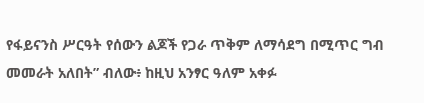የፋይናንስ ሥርዓት የሰውን ልጆች የጋራ ጥቅም ለማሳደግ በሚጥር ግብ መመራት አለበት” ብለው፥ ከዚህ አንፃር ዓለም አቀፉ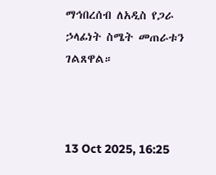ማኅበረሰብ ለአዲስ የጋራ ኃላፊነት ስሜት መጠራቱን ገልጸዋል።



13 Oct 2025, 16:25